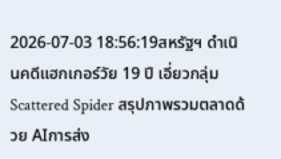2026-07-03 18:56:19สหรัฐฯ ดำเนินคดีแฮกเกอร์วัย 19 ปี เอี่ยวกลุ่ม Scattered Spider สรุปภาพรวมตลาดด้วย AIการส่ง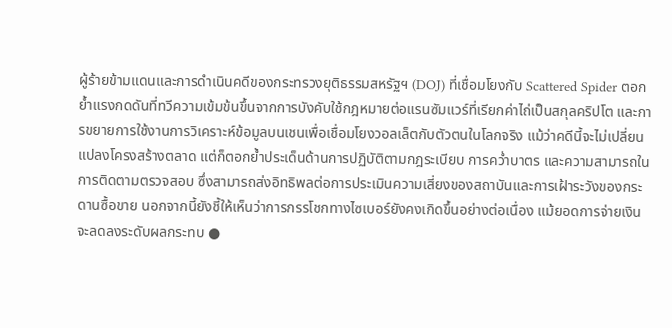ผู้ร้ายข้ามแดนและการดำเนินคดีของกระทรวงยุติธรรมสหรัฐฯ (DOJ) ที่เชื่อมโยงกับ Scattered Spider ตอกย้ำแรงกดดันที่ทวีความเข้มข้นขึ้นจากการบังคับใช้กฎหมายต่อแรนซัมแวร์ที่เรียกค่าไถ่เป็นสกุลคริปโต และการขยายการใช้งานการวิเคราะห์ข้อมูลบนเชนเพื่อเชื่อมโยงวอลเล็ตกับตัวตนในโลกจริง แม้ว่าคดีนี้จะไม่เปลี่ยนแปลงโครงสร้างตลาด แต่ก็ตอกย้ำประเด็นด้านการปฏิบัติตามกฎระเบียบ การคว่ำบาตร และความสามารถในการติดตามตรวจสอบ ซึ่งสามารถส่งอิทธิพลต่อการประเมินความเสี่ยงของสถาบันและการเฝ้าระวังของกระดานซื้อขาย นอกจากนี้ยังชี้ให้เห็นว่าการกรรโชกทางไซเบอร์ยังคงเกิดขึ้นอย่างต่อเนื่อง แม้ยอดการจ่ายเงินจะลดลงระดับผลกระทบ ●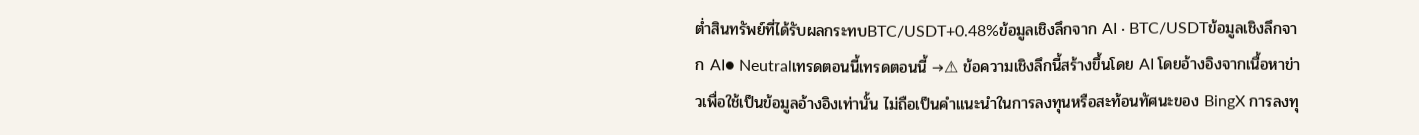ต่ำสินทรัพย์ที่ได้รับผลกระทบBTC/USDT+0.48%ข้อมูลเชิงลึกจาก AI · BTC/USDTข้อมูลเชิงลึกจาก AI● Neutralเทรดตอนนี้เทรดตอนนี้ →⚠ ข้อความเชิงลึกนี้สร้างขึ้นโดย AI โดยอ้างอิงจากเนื้อหาข่าวเพื่อใช้เป็นข้อมูลอ้างอิงเท่านั้น ไม่ถือเป็นคำแนะนำในการลงทุนหรือสะท้อนทัศนะของ BingX การลงทุ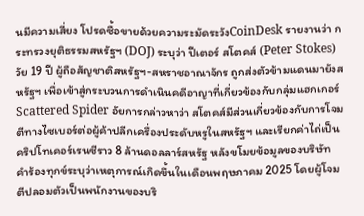นมีความเสี่ยง โปรดซื้อขายด้วยความระมัดระวังCoinDesk รายงานว่า กระทรวงยุติธรรมสหรัฐฯ (DOJ) ระบุว่า ปีเตอร์ สโตคส์ (Peter Stokes) วัย 19 ปี ผู้ถือสัญชาติสหรัฐฯ-สหราชอาณาจักร ถูกส่งตัวข้ามแดนมายังสหรัฐฯ เพื่อเข้าสู่กระบวนการดำเนินคดีอาญาที่เกี่ยวข้องกับกลุ่มแฮกเกอร์ Scattered Spider อัยการกล่าวหาว่า สโตคส์มีส่วนเกี่ยวข้องกับการโจมตีทางไซเบอร์ต่อผู้ค้าปลีกเครื่องประดับหรูในสหรัฐฯ และเรียกค่าไถ่เป็นคริปโทเคอร์เรนซีราว 8 ล้านดอลลาร์สหรัฐ หลังขโมยข้อมูลของบริษัท คำร้องทุกข์ระบุว่าเหตุการณ์เกิดขึ้นในเดือนพฤษภาคม 2025 โดยผู้โจมตีปลอมตัวเป็นพนักงานของบริ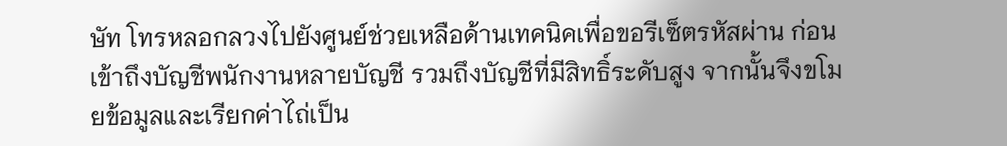ษัท โทรหลอกลวงไปยังศูนย์ช่วยเหลือด้านเทคนิคเพื่อขอรีเซ็ตรหัสผ่าน ก่อนเข้าถึงบัญชีพนักงานหลายบัญชี รวมถึงบัญชีที่มีสิทธิ์ระดับสูง จากนั้นจึงขโมยข้อมูลและเรียกค่าไถ่เป็น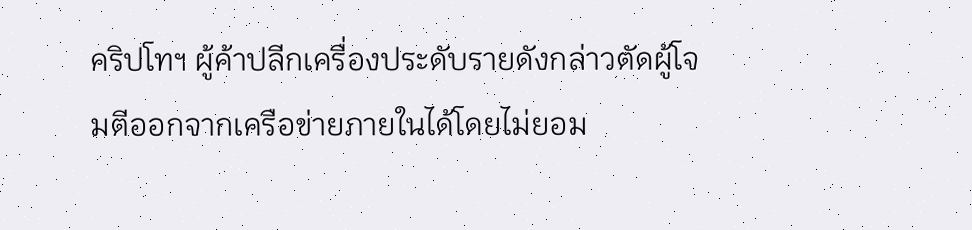คริปโทฯ ผู้ค้าปลีกเครื่องประดับรายดังกล่าวตัดผู้โจมตีออกจากเครือข่ายภายในได้โดยไม่ยอม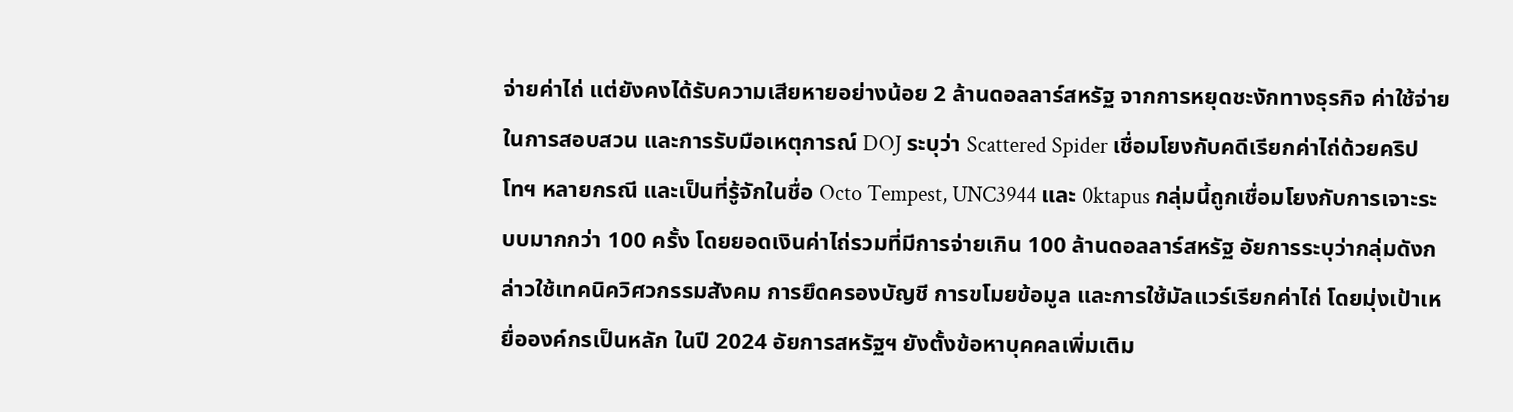จ่ายค่าไถ่ แต่ยังคงได้รับความเสียหายอย่างน้อย 2 ล้านดอลลาร์สหรัฐ จากการหยุดชะงักทางธุรกิจ ค่าใช้จ่ายในการสอบสวน และการรับมือเหตุการณ์ DOJ ระบุว่า Scattered Spider เชื่อมโยงกับคดีเรียกค่าไถ่ด้วยคริปโทฯ หลายกรณี และเป็นที่รู้จักในชื่อ Octo Tempest, UNC3944 และ 0ktapus กลุ่มนี้ถูกเชื่อมโยงกับการเจาะระบบมากกว่า 100 ครั้ง โดยยอดเงินค่าไถ่รวมที่มีการจ่ายเกิน 100 ล้านดอลลาร์สหรัฐ อัยการระบุว่ากลุ่มดังกล่าวใช้เทคนิควิศวกรรมสังคม การยึดครองบัญชี การขโมยข้อมูล และการใช้มัลแวร์เรียกค่าไถ่ โดยมุ่งเป้าเหยื่อองค์กรเป็นหลัก ในปี 2024 อัยการสหรัฐฯ ยังตั้งข้อหาบุคคลเพิ่มเติม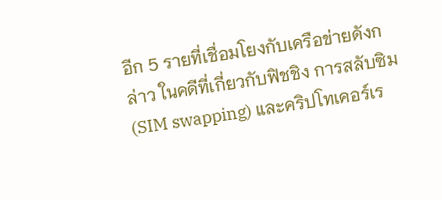อีก 5 รายที่เชื่อมโยงกับเครือข่ายดังกล่าว ในคดีที่เกี่ยวกับฟิชชิง การสลับซิม (SIM swapping) และคริปโทเคอร์เร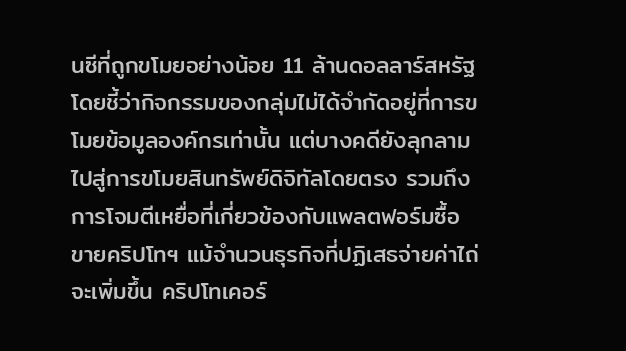นซีที่ถูกขโมยอย่างน้อย 11 ล้านดอลลาร์สหรัฐ โดยชี้ว่ากิจกรรมของกลุ่มไม่ได้จำกัดอยู่ที่การขโมยข้อมูลองค์กรเท่านั้น แต่บางคดียังลุกลามไปสู่การขโมยสินทรัพย์ดิจิทัลโดยตรง รวมถึงการโจมตีเหยื่อที่เกี่ยวข้องกับแพลตฟอร์มซื้อขายคริปโทฯ แม้จำนวนธุรกิจที่ปฏิเสธจ่ายค่าไถ่จะเพิ่มขึ้น คริปโทเคอร์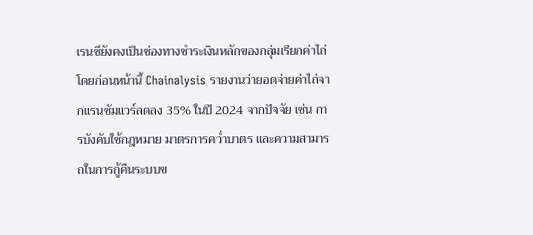เรนซียังคงเป็นช่องทางชำระเงินหลักของกลุ่มเรียกค่าไถ่ โดยก่อนหน้านี้ Chainalysis รายงานว่ายอดจ่ายค่าไถ่จากแรนซัมแวร์ลดลง 35% ในปี 2024 จากปัจจัย เช่น การบังคับใช้กฎหมาย มาตรการคว่ำบาตร และความสามารถในการกู้คืนระบบข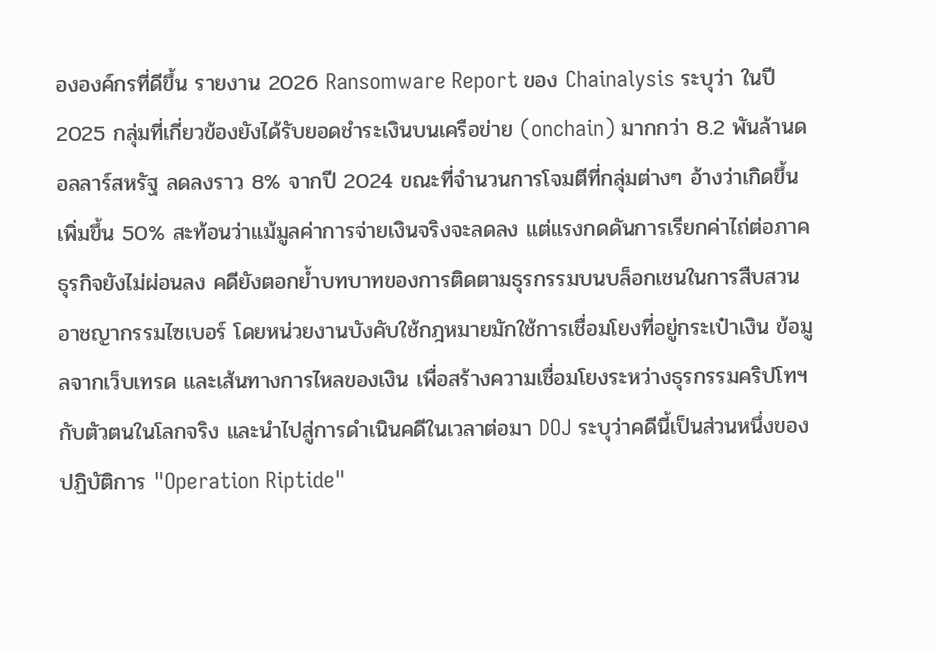ององค์กรที่ดีขึ้น รายงาน 2026 Ransomware Report ของ Chainalysis ระบุว่า ในปี 2025 กลุ่มที่เกี่ยวข้องยังได้รับยอดชำระเงินบนเครือข่าย (onchain) มากกว่า 8.2 พันล้านดอลลาร์สหรัฐ ลดลงราว 8% จากปี 2024 ขณะที่จำนวนการโจมตีที่กลุ่มต่างๆ อ้างว่าเกิดขึ้นเพิ่มขึ้น 50% สะท้อนว่าแม้มูลค่าการจ่ายเงินจริงจะลดลง แต่แรงกดดันการเรียกค่าไถ่ต่อภาคธุรกิจยังไม่ผ่อนลง คดียังตอกย้ำบทบาทของการติดตามธุรกรรมบนบล็อกเชนในการสืบสวนอาชญากรรมไซเบอร์ โดยหน่วยงานบังคับใช้กฎหมายมักใช้การเชื่อมโยงที่อยู่กระเป๋าเงิน ข้อมูลจากเว็บเทรด และเส้นทางการไหลของเงิน เพื่อสร้างความเชื่อมโยงระหว่างธุรกรรมคริปโทฯ กับตัวตนในโลกจริง และนำไปสู่การดำเนินคดีในเวลาต่อมา DOJ ระบุว่าคดีนี้เป็นส่วนหนึ่งของปฏิบัติการ "Operation Riptide"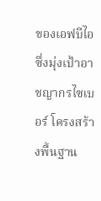ของเอฟบีไอ ซึ่งมุ่งเป้าอาชญากรไซเบอร์ โครงสร้างพื้นฐาน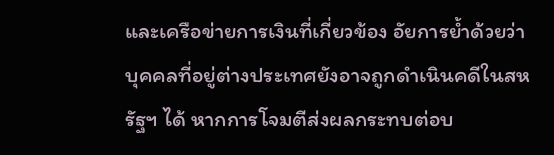และเครือข่ายการเงินที่เกี่ยวข้อง อัยการย้ำด้วยว่า บุคคลที่อยู่ต่างประเทศยังอาจถูกดำเนินคดีในสหรัฐฯ ได้ หากการโจมตีส่งผลกระทบต่อบ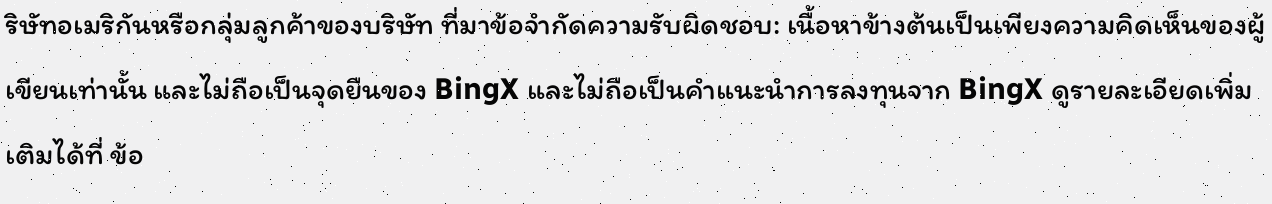ริษัทอเมริกันหรือกลุ่มลูกค้าของบริษัท ที่มาข้อจำกัดความรับผิดชอบ: เนื้อหาข้างต้นเป็นเพียงความคิดเห็นของผู้เขียนเท่านั้น และไม่ถือเป็นจุดยืนของ BingX และไม่ถือเป็นคำแนะนำการลงทุนจาก BingX ดูรายละเอียดเพิ่มเติมได้ที่ ข้อ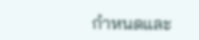กำหนดและ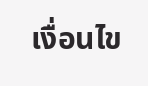เงื่อนไข